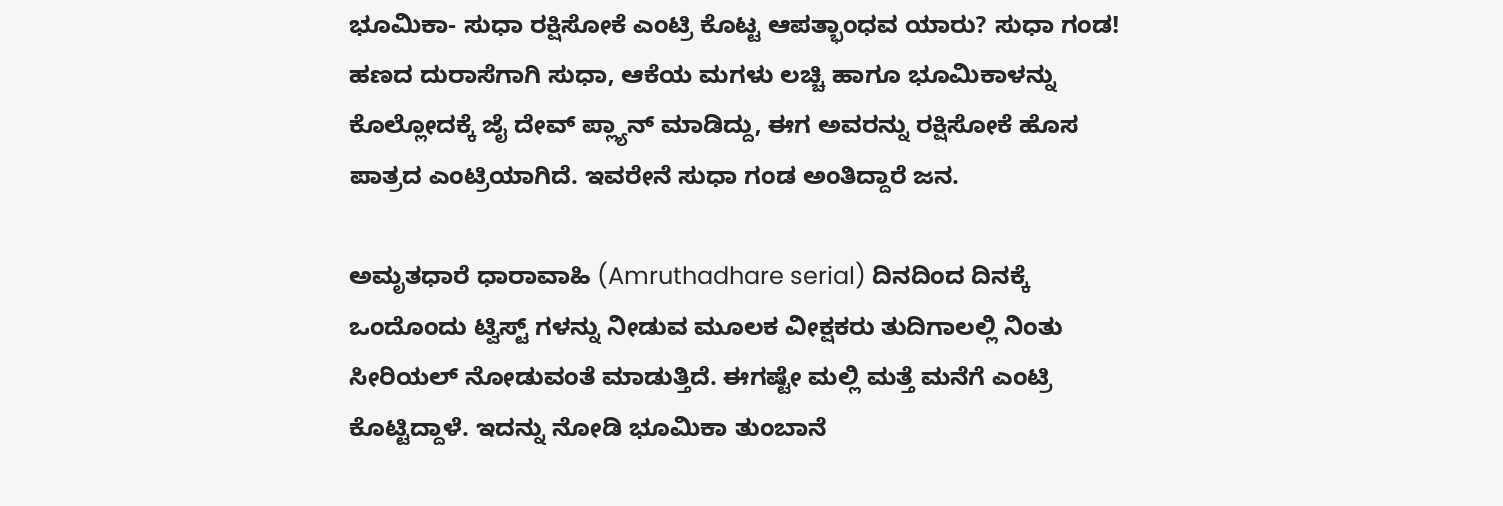ಭೂಮಿಕಾ- ಸುಧಾ ರಕ್ಷಿಸೋಕೆ ಎಂಟ್ರಿ ಕೊಟ್ಟ ಆಪತ್ಭಾಂಧವ ಯಾರು? ಸುಧಾ ಗಂಡ!
ಹಣದ ದುರಾಸೆಗಾಗಿ ಸುಧಾ, ಆಕೆಯ ಮಗಳು ಲಚ್ಚಿ ಹಾಗೂ ಭೂಮಿಕಾಳನ್ನು ಕೊಲ್ಲೋದಕ್ಕೆ ಜೈ ದೇವ್ ಪ್ಲ್ಯಾನ್ ಮಾಡಿದ್ದು, ಈಗ ಅವರನ್ನು ರಕ್ಷಿಸೋಕೆ ಹೊಸ ಪಾತ್ರದ ಎಂಟ್ರಿಯಾಗಿದೆ. ಇವರೇನೆ ಸುಧಾ ಗಂಡ ಅಂತಿದ್ದಾರೆ ಜನ.

ಅಮೃತಧಾರೆ ಧಾರಾವಾಹಿ (Amruthadhare serial) ದಿನದಿಂದ ದಿನಕ್ಕೆ ಒಂದೊಂದು ಟ್ವಿಸ್ಟ್ ಗಳನ್ನು ನೀಡುವ ಮೂಲಕ ವೀಕ್ಷಕರು ತುದಿಗಾಲಲ್ಲಿ ನಿಂತು ಸೀರಿಯಲ್ ನೋಡುವಂತೆ ಮಾಡುತ್ತಿದೆ. ಈಗಷ್ಟೇ ಮಲ್ಲಿ ಮತ್ತೆ ಮನೆಗೆ ಎಂಟ್ರಿ ಕೊಟ್ಟಿದ್ದಾಳೆ. ಇದನ್ನು ನೋಡಿ ಭೂಮಿಕಾ ತುಂಬಾನೆ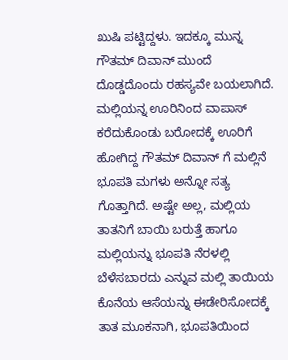ಖುಷಿ ಪಟ್ಟಿದ್ದಳು. ಇದಕ್ಕೂ ಮುನ್ನ ಗೌತಮ್ ದಿವಾನ್ ಮುಂದೆ ದೊಡ್ಡದೊಂದು ರಹಸ್ಯವೇ ಬಯಲಾಗಿದೆ.
ಮಲ್ಲಿಯನ್ನ ಊರಿನಿಂದ ವಾಪಾಸ್ ಕರೆದುಕೊಂಡು ಬರೋದಕ್ಕೆ ಊರಿಗೆ ಹೋಗಿದ್ದ ಗೌತಮ್ ದಿವಾನ್ ಗೆ ಮಲ್ಲಿನೆ ಭೂಪತಿ ಮಗಳು ಅನ್ನೋ ಸತ್ಯ ಗೊತ್ತಾಗಿದೆ. ಅಷ್ಟೇ ಅಲ್ಲ, ಮಲ್ಲಿಯ ತಾತನಿಗೆ ಬಾಯಿ ಬರುತ್ತೆ ಹಾಗೂ ಮಲ್ಲಿಯನ್ನು ಭೂಪತಿ ನೆರಳಲ್ಲಿ ಬೆಳೆಸಬಾರದು ಎನ್ನುವ ಮಲ್ಲಿ ತಾಯಿಯ ಕೊನೆಯ ಆಸೆಯನ್ನು ಈಡೇರಿಸೋದಕ್ಕೆ ತಾತ ಮೂಕನಾಗಿ, ಭೂಪತಿಯಿಂದ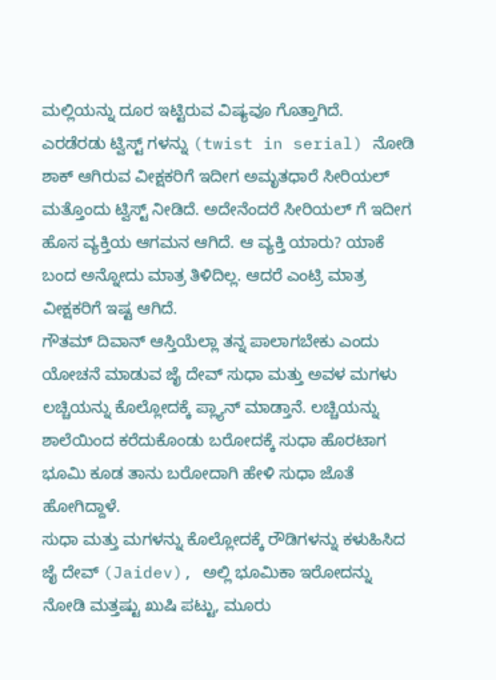ಮಲ್ಲಿಯನ್ನು ದೂರ ಇಟ್ಟಿರುವ ವಿಷ್ಯವೂ ಗೊತ್ತಾಗಿದೆ.
ಎರಡೆರಡು ಟ್ವಿಸ್ಟ್ ಗಳನ್ನು (twist in serial) ನೋಡಿ ಶಾಕ್ ಆಗಿರುವ ವೀಕ್ಷಕರಿಗೆ ಇದೀಗ ಅಮೃತಧಾರೆ ಸೀರಿಯಲ್ ಮತ್ತೊಂದು ಟ್ವಿಸ್ಟ್ ನೀಡಿದೆ. ಅದೇನೆಂದರೆ ಸೀರಿಯಲ್ ಗೆ ಇದೀಗ ಹೊಸ ವ್ಯಕ್ತಿಯ ಆಗಮನ ಆಗಿದೆ. ಆ ವ್ಯಕ್ತಿ ಯಾರು? ಯಾಕೆ ಬಂದ ಅನ್ನೋದು ಮಾತ್ರ ತಿಳಿದಿಲ್ಲ. ಆದರೆ ಎಂಟ್ರಿ ಮಾತ್ರ ವೀಕ್ಷಕರಿಗೆ ಇಷ್ಟ ಆಗಿದೆ.
ಗೌತಮ್ ದಿವಾನ್ ಆಸ್ತಿಯೆಲ್ಲಾ ತನ್ನ ಪಾಲಾಗಬೇಕು ಎಂದು ಯೋಚನೆ ಮಾಡುವ ಜೈ ದೇವ್ ಸುಧಾ ಮತ್ತು ಅವಳ ಮಗಳು ಲಚ್ಚಿಯನ್ನು ಕೊಲ್ಲೋದಕ್ಕೆ ಪ್ಲ್ಯಾನ್ ಮಾಡ್ತಾನೆ. ಲಚ್ಚಿಯನ್ನು ಶಾಲೆಯಿಂದ ಕರೆದುಕೊಂಡು ಬರೋದಕ್ಕೆ ಸುಧಾ ಹೊರಟಾಗ ಭೂಮಿ ಕೂಡ ತಾನು ಬರೋದಾಗಿ ಹೇಳಿ ಸುಧಾ ಜೊತೆ ಹೋಗಿದ್ದಾಳೆ.
ಸುಧಾ ಮತ್ತು ಮಗಳನ್ನು ಕೊಲ್ಲೋದಕ್ಕೆ ರೌಡಿಗಳನ್ನು ಕಳುಹಿಸಿದ ಜೈ ದೇವ್ (Jaidev), ಅಲ್ಲಿ ಭೂಮಿಕಾ ಇರೋದನ್ನು ನೋಡಿ ಮತ್ತಷ್ಟು ಖುಷಿ ಪಟ್ಟು, ಮೂರು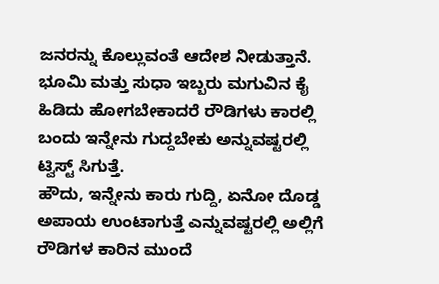ಜನರನ್ನು ಕೊಲ್ಲುವಂತೆ ಆದೇಶ ನೀಡುತ್ತಾನೆ. ಭೂಮಿ ಮತ್ತು ಸುಧಾ ಇಬ್ಬರು ಮಗುವಿನ ಕೈ ಹಿಡಿದು ಹೋಗಬೇಕಾದರೆ ರೌಡಿಗಳು ಕಾರಲ್ಲಿ ಬಂದು ಇನ್ನೇನು ಗುದ್ದಬೇಕು ಅನ್ನುವಷ್ಟರಲ್ಲಿ ಟ್ವಿಸ್ಟ್ ಸಿಗುತ್ತೆ.
ಹೌದು, ಇನ್ನೇನು ಕಾರು ಗುದ್ದಿ, ಏನೋ ದೊಡ್ಡ ಅಪಾಯ ಉಂಟಾಗುತ್ತೆ ಎನ್ನುವಷ್ಟರಲ್ಲಿ ಅಲ್ಲಿಗೆ ರೌಡಿಗಳ ಕಾರಿನ ಮುಂದೆ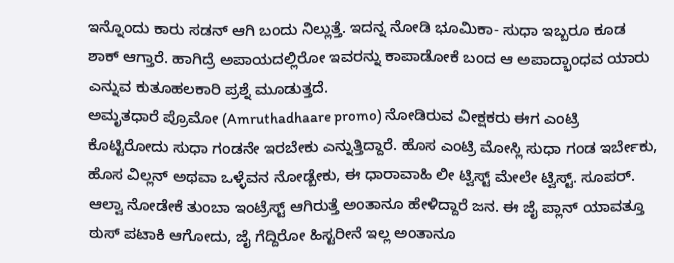ಇನ್ನೊಂದು ಕಾರು ಸಡನ್ ಆಗಿ ಬಂದು ನಿಲ್ಲುತ್ತೆ. ಇದನ್ನ ನೋಡಿ ಭೂಮಿಕಾ- ಸುಧಾ ಇಬ್ಬರೂ ಕೂಡ ಶಾಕ್ ಆಗ್ತಾರೆ. ಹಾಗಿದ್ರೆ ಅಪಾಯದಲ್ಲಿರೋ ಇವರನ್ನು ಕಾಪಾಡೋಕೆ ಬಂದ ಆ ಅಪಾದ್ಭಾಂಧವ ಯಾರು ಎನ್ನುವ ಕುತೂಹಲಕಾರಿ ಪ್ರಶ್ನೆ ಮೂಡುತ್ತದೆ.
ಅಮೃತಧಾರೆ ಪ್ರೊಮೋ (Amruthadhaare promo) ನೋಡಿರುವ ವೀಕ್ಷಕರು ಈಗ ಎಂಟ್ರಿ ಕೊಟ್ಟಿರೋದು ಸುಧಾ ಗಂಡನೇ ಇರಬೇಕು ಎನ್ನುತ್ತಿದ್ದಾರೆ. ಹೊಸ ಎಂಟ್ರಿ ಮೋಸ್ಲಿ ಸುಧಾ ಗಂಡ ಇರ್ಬೇಕು, ಹೊಸ ವಿಲ್ಲನ್ ಅಥವಾ ಒಳ್ಳೆವನ ನೋಡ್ಬೇಕು, ಈ ಧಾರಾವಾಹಿ ಲೀ ಟ್ವಿಸ್ಟ್ ಮೇಲೇ ಟ್ವಿಸ್ಟ್. ಸೂಪರ್. ಆಲ್ವಾ ನೋಡೇಕೆ ತುಂಬಾ ಇಂಟ್ರೆಸ್ಟ್ ಆಗಿರುತ್ತೆ ಅಂತಾನೂ ಹೇಳಿದ್ದಾರೆ ಜನ. ಈ ಜೈ ಪ್ಲಾನ್ ಯಾವತ್ತೂ ಠುಸ್ ಪಟಾಕಿ ಆಗೋದು, ಜೈ ಗೆದ್ದಿರೋ ಹಿಸ್ಟರೀನೆ ಇಲ್ಲ ಅಂತಾನೂ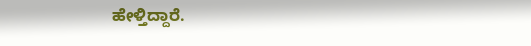ಹೇಳ್ತಿದ್ದಾರೆ.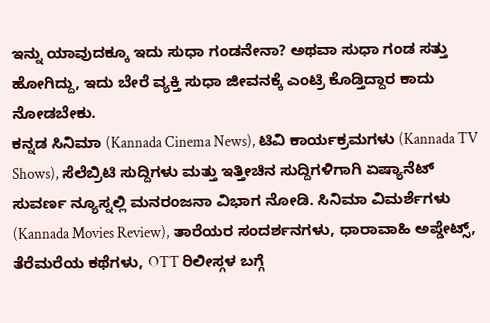ಇನ್ನು ಯಾವುದಕ್ಕೂ ಇದು ಸುಧಾ ಗಂಡನೇನಾ? ಅಥವಾ ಸುಧಾ ಗಂಡ ಸತ್ತು ಹೋಗಿದ್ದು, ಇದು ಬೇರೆ ವ್ಯಕ್ತಿ ಸುಧಾ ಜೀವನಕ್ಕೆ ಎಂಟ್ರಿ ಕೊಡ್ತಿದ್ದಾರ ಕಾದು ನೋಡಬೇಕು.
ಕನ್ನಡ ಸಿನಿಮಾ (Kannada Cinema News), ಟಿವಿ ಕಾರ್ಯಕ್ರಮಗಳು (Kannada TV Shows), ಸೆಲೆಬ್ರಿಟಿ ಸುದ್ದಿಗಳು ಮತ್ತು ಇತ್ತೀಚಿನ ಸುದ್ದಿಗಳಿಗಾಗಿ ಏಷ್ಯಾನೆಟ್ ಸುವರ್ಣ ನ್ಯೂಸ್ನಲ್ಲಿ ಮನರಂಜನಾ ವಿಭಾಗ ನೋಡಿ. ಸಿನಿಮಾ ವಿಮರ್ಶೆಗಳು (Kannada Movies Review), ತಾರೆಯರ ಸಂದರ್ಶನಗಳು, ಧಾರಾವಾಹಿ ಅಪ್ಡೇಟ್ಸ್, ತೆರೆಮರೆಯ ಕಥೆಗಳು, OTT ರಿಲೀಸ್ಗಳ ಬಗ್ಗೆ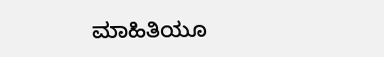ಮಾಹಿತಿಯೂ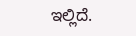ಇಲ್ಲಿದೆ.